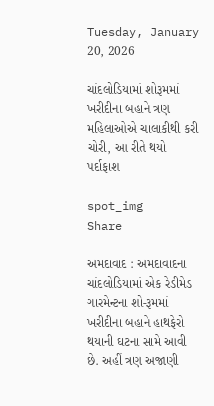Tuesday, January 20, 2026

ચાંદલોડિયામાં શોરૂમમાં ખરીદીના બહાને ત્રણ મહિલાઓએ ચાલાકીથી કરી ચોરી, આ રીતે થયો પર્દાફાશ

spot_img
Share

અમદાવાદ : અમદાવાદના ચાંદલોડિયામાં એક રેડીમેડ ગારમેન્ટના શો-રૂમમાં ખરીદીના બહાને હાથફેરો થયાની ઘટના સામે આવી છે. અહીં ત્રણ અજાણી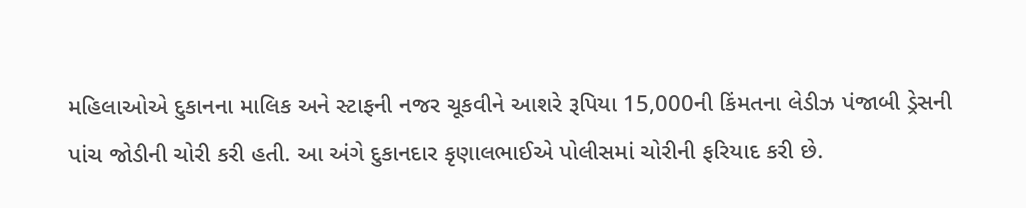મહિલાઓએ દુકાનના માલિક અને સ્ટાફની નજર ચૂકવીને આશરે રૂપિયા 15,000ની કિંમતના લેડીઝ પંજાબી ડ્રેસની પાંચ જોડીની ચોરી કરી હતી. આ અંગે દુકાનદાર કૃણાલભાઈએ પોલીસમાં ચોરીની ફરિયાદ કરી છે.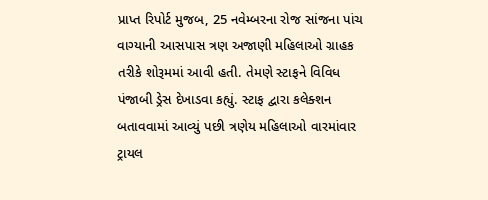પ્રાપ્ત રિપોર્ટ મુજબ, 25 નવેમ્બરના રોજ સાંજના પાંચ વાગ્યાની આસપાસ ત્રણ અજાણી મહિલાઓ ગ્રાહક તરીકે શોરૂમમાં આવી હતી. તેમણે સ્ટાફને વિવિધ પંજાબી ડ્રેસ દેખાડવા કહ્યું. સ્ટાફ દ્વારા કલેક્શન બતાવવામાં આવ્યું પછી ત્રણેય મહિલાઓ વારમાંવાર ટ્રાયલ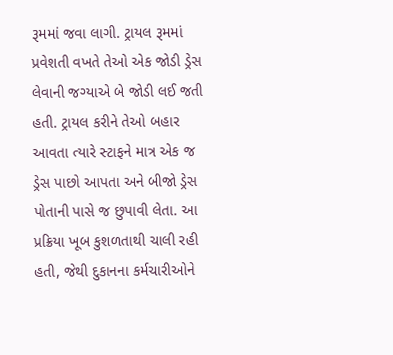રૂમમાં જવા લાગી. ટ્રાયલ રૂમમાં પ્રવેશતી વખતે તેઓ એક જોડી ડ્રેસ લેવાની જગ્યાએ બે જોડી લઈ જતી હતી. ટ્રાયલ કરીને તેઓ બહાર આવતા ત્યારે સ્ટાફને માત્ર એક જ ડ્રેસ પાછો આપતા અને બીજો ડ્રેસ પોતાની પાસે જ છુપાવી લેતા. આ પ્રક્રિયા ખૂબ કુશળતાથી ચાલી રહી હતી, જેથી દુકાનના કર્મચારીઓને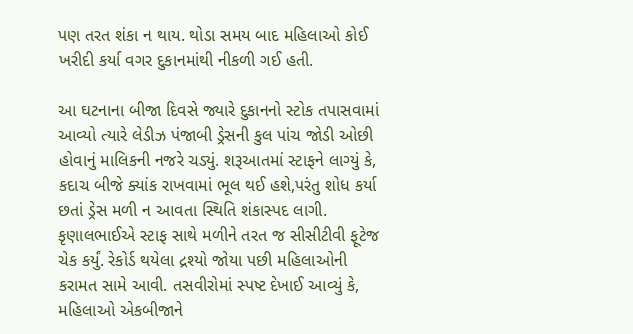પણ તરત શંકા ન થાય. થોડા સમય બાદ મહિલાઓ કોઈ ખરીદી કર્યા વગર દુકાનમાંથી નીકળી ગઈ હતી.

આ ઘટનાના બીજા દિવસે જ્યારે દુકાનનો સ્ટોક તપાસવામાં આવ્યો ત્યારે લેડીઝ પંજાબી ડ્રેસની કુલ પાંચ જોડી ઓછી હોવાનું માલિકની નજરે ચડ્યું. શરૂઆતમાં સ્ટાફને લાગ્યું કે, કદાચ બીજે ક્યાંક રાખવામાં ભૂલ થઈ હશે,પરંતુ શોધ કર્યા છતાં ડ્રેસ મળી ન આવતા સ્થિતિ શંકાસ્પદ લાગી. કૃણાલભાઈએ સ્ટાફ સાથે મળીને તરત જ સીસીટીવી ફૂટેજ ચેક કર્યું. રેકોર્ડ થયેલા દ્રશ્યો જોયા પછી મહિલાઓની કરામત સામે આવી. તસવીરોમાં સ્પષ્ટ દેખાઈ આવ્યું કે, મહિલાઓ એકબીજાને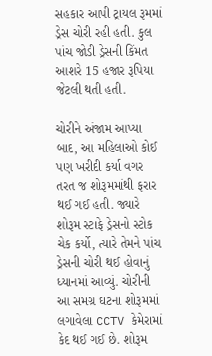સહકાર આપી ટ્રાયલ રૂમમાં ડ્રેસ ચોરી રહી હતી. કુલ પાંચ જોડી ડ્રેસની કિંમત આશરે 15 હજાર રૂપિયા જેટલી થતી હતી.

ચોરીને અંજામ આપ્યા બાદ, આ મહિલાઓ કોઈ પણ ખરીદી કર્યા વગર તરત જ શોરૂમમાંથી ફરાર થઈ ગઈ હતી. જ્યારે શોરૂમ સ્ટાફે ડ્રેસનો સ્ટોક ચેક કર્યો, ત્યારે તેમને પાંચ ડ્રેસની ચોરી થઈ હોવાનું ધ્યાનમાં આવ્યું. ચોરીની આ સમગ્ર ઘટના શોરૂમમાં લગાવેલા CCTV કેમેરામાં કેદ થઈ ગઈ છે. શોરૂમ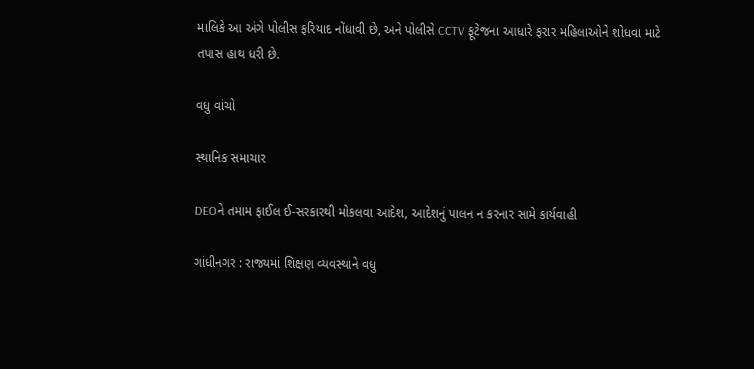માલિકે આ અંગે પોલીસ ફરિયાદ નોંધાવી છે, અને પોલીસે CCTV ફૂટેજના આધારે ફરાર મહિલાઓને શોધવા માટે તપાસ હાથ ધરી છે.

વધુ વાંચો

સ્થાનિક સમાચાર

DEOને તમામ ફાઈલ ઈ-સરકારથી મોકલવા આદેશ, આદેશનું પાલન ન કરનાર સામે કાર્યવાહી

ગાંધીનગર : રાજ્યમાં શિક્ષણ વ્યવસ્થાને વધુ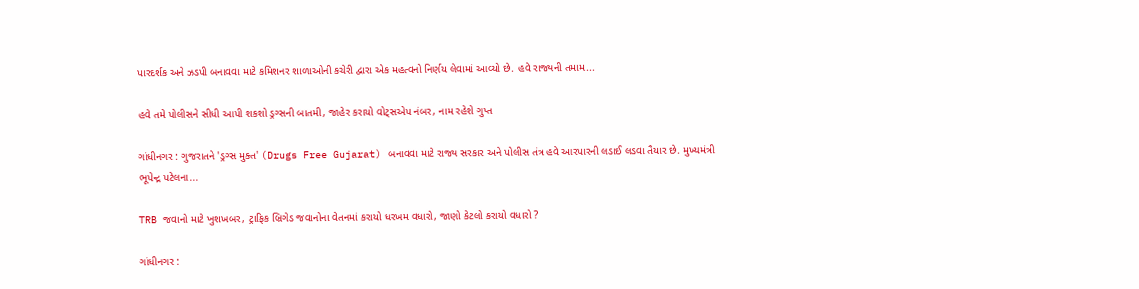પારદર્શક અને ઝડપી બનાવવા માટે કમિશનર શાળાઓની કચેરી દ્વારા એક મહત્વનો નિર્ણય લેવામાં આવ્યો છે. હવે રાજ્યની તમામ...

હવે તમે પોલીસને સીધી આપી શકશો ડ્રગ્સની બાતમી, જાહેર કરાયો વોટ્સએપ નંબર, નામ રહેશે ગુપ્ત

ગાંધીનગર : ગુજરાતને 'ડ્રગ્સ મુક્ત' (Drugs Free Gujarat) બનાવવા માટે રાજ્ય સરકાર અને પોલીસ તંત્ર હવે આરપારની લડાઈ લડવા તૈયાર છે. મુખ્યમંત્રી ભૂપેન્દ્ર પટેલના...

TRB જવાનો માટે ખુશખબર, ટ્રાફિક બ્રિગેડ જવાનોના વેતનમાં કરાયો ધરખમ વધારો, જાણો કેટલો કરાયો વધારો ?

ગાંધીનગર :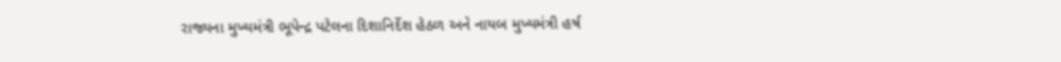રાજ્યના મુખ્યમંત્રી ભૂપેન્દ્ર પટેલના દિશાનિર્દેશ હેઠળ અને નાયબ મુખ્યમંત્રી હર્ષ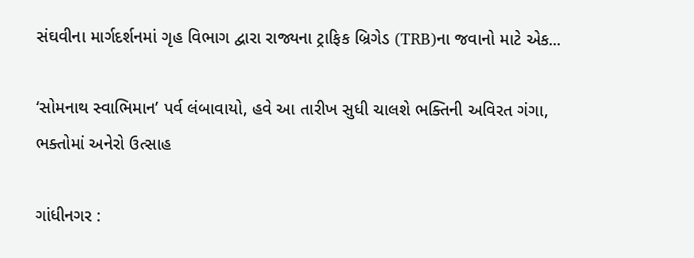સંઘવીના માર્ગદર્શનમાં ગૃહ વિભાગ દ્વારા રાજ્યના ટ્રાફિક બ્રિગેડ (TRB)ના જવાનો માટે એક...

‘સોમનાથ સ્વાભિમાન’ પર્વ લંબાવાયો, હવે આ તારીખ સુધી ચાલશે ભક્તિની અવિરત ગંગા, ભક્તોમાં અનેરો ઉત્સાહ

ગાંધીનગર :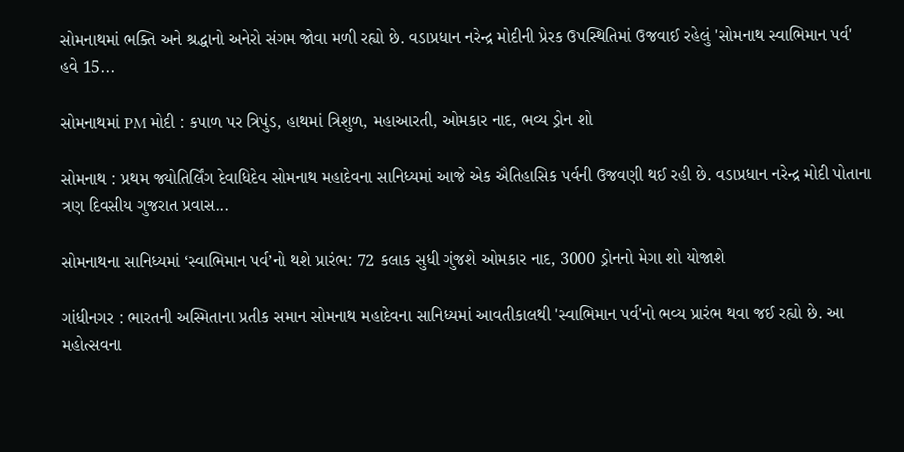સોમનાથમાં ભક્તિ અને શ્રદ્ધાનો અનેરો સંગમ જોવા મળી રહ્યો છે. વડાપ્રધાન નરેન્દ્ર મોદીની પ્રેરક ઉપસ્થિતિમાં ઉજવાઈ રહેલું 'સોમનાથ સ્વાભિમાન પર્વ' હવે 15...

સોમનાથમાં PM મોદી : કપાળ પર ત્રિપુંડ, હાથમાં ત્રિશુળ, મહાઆરતી, ઓમકાર નાદ, ભવ્ય ડ્રોન શો

સોમનાથ : પ્રથમ જ્યોતિર્લિંગ દેવાધિદેવ સોમનાથ મહાદેવના સાનિધ્યમાં આજે એક ઐતિહાસિક પર્વની ઉજવણી થઈ રહી છે. વડાપ્રધાન નરેન્દ્ર મોદી પોતાના ત્રણ દિવસીય ગુજરાત પ્રવાસ...

સોમનાથના સાનિધ્યમાં ‘સ્વાભિમાન પર્વ’નો થશે પ્રારંભ: 72 કલાક સુધી ગુંજશે ઓમકાર નાદ, 3000 ડ્રોનનો મેગા શો યોજાશે

ગાંધીનગર : ભારતની અસ્મિતાના પ્રતીક સમાન સોમનાથ મહાદેવના સાનિધ્યમાં આવતીકાલથી 'સ્વાભિમાન પર્વ'નો ભવ્ય પ્રારંભ થવા જઈ રહ્યો છે. આ મહોત્સવના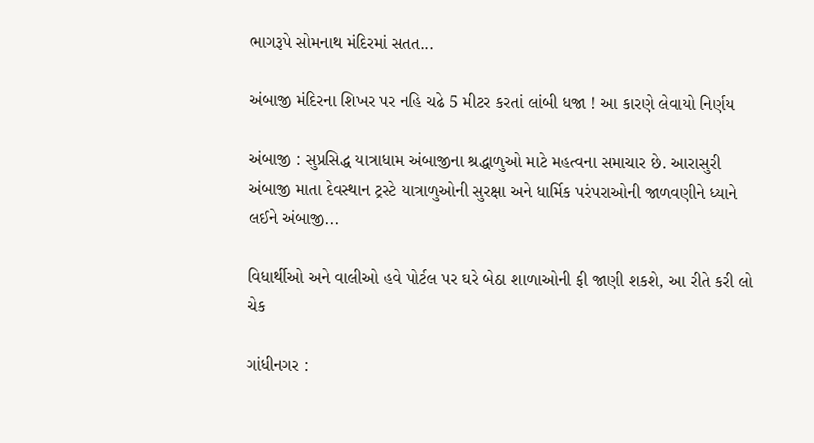ભાગરૂપે સોમનાથ મંદિરમાં સતત...

અંબાજી મંદિરના શિખર પર નહિ ચઢે 5 મીટર કરતાં લાંબી ધજા ! આ કારણે લેવાયો નિર્ણય

અંબાજી : સુપ્રસિદ્ધ યાત્રાધામ અંબાજીના શ્રદ્ધાળુઓ માટે મહત્વના સમાચાર છે. આરાસુરી અંબાજી માતા દેવસ્થાન ટ્રસ્ટે યાત્રાળુઓની સુરક્ષા અને ધાર્મિક પરંપરાઓની જાળવણીને ધ્યાને લઈને અંબાજી...

વિધાર્થીઓ અને વાલીઓ હવે પોર્ટલ પર ઘરે બેઠા શાળાઓની ફી જાણી શકશે, આ રીતે કરી લો ચેક

ગાંધીનગર :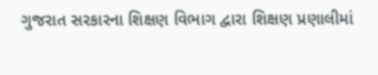ગુજરાત સરકારના શિક્ષણ વિભાગ દ્વારા શિક્ષણ પ્રણાલીમાં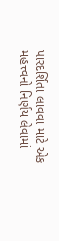પારદર્શિતા લાવવા માટે એક મહત્ત્વનો નિર્ણય લેવામાં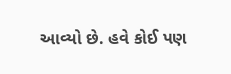આવ્યો છે. હવે કોઈ પણ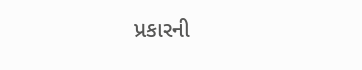પ્રકારની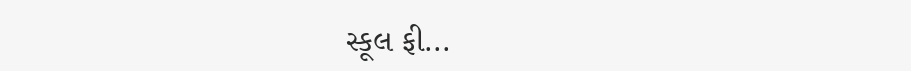સ્કૂલ ફી...